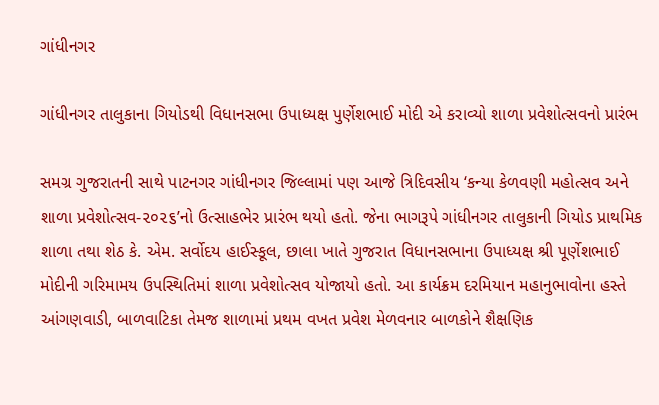ગાંધીનગર

ગાંધીનગર તાલુકાના ગિયોડથી વિધાનસભા ઉપાધ્યક્ષ પુર્ણેશભાઈ મોદી એ કરાવ્યો શાળા પ્રવેશોત્સવનો પ્રારંભ

સમગ્ર ગુજરાતની સાથે પાટનગર ગાંધીનગર જિલ્લામાં પણ આજે ત્રિદિવસીય ‘કન્યા કેળવણી મહોત્સવ અને શાળા પ્રવેશોત્સવ-૨૦૨૬’નો ઉત્સાહભેર પ્રારંભ થયો હતો. જેના ભાગરૂપે ગાંધીનગર તાલુકાની ગિયોડ પ્રાથમિક શાળા તથા શેઠ કે. એમ. સર્વોદય હાઈસ્કૂલ, છાલા ખાતે ગુજરાત વિધાનસભાના ઉપાધ્યક્ષ શ્રી પૂર્ણેશભાઈ મોદીની ગરિમામય ઉપસ્થિતિમાં શાળા પ્રવેશોત્સવ યોજાયો હતો. આ કાર્યક્રમ દરમિયાન મહાનુભાવોના હસ્તે આંગણવાડી, બાળવાટિકા તેમજ શાળામાં પ્રથમ વખત પ્રવેશ મેળવનાર બાળકોને શૈક્ષણિક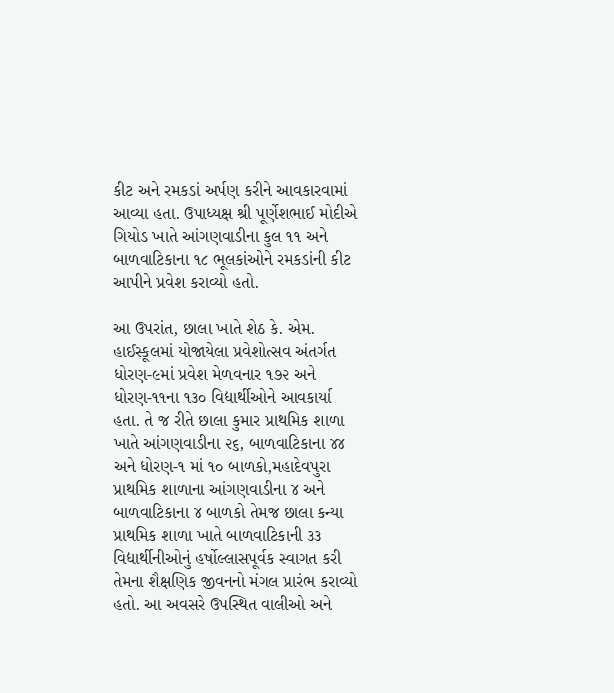કીટ અને રમકડાં અર્પણ કરીને આવકારવામાં આવ્યા હતા. ઉપાધ્યક્ષ શ્રી પૂર્ણેશભાઈ મોદીએ ગિયોડ ખાતે આંગણવાડીના કુલ ૧૧ અને બાળવાટિકાના ૧૮ ભૂલકાંઓને રમકડાંની કીટ આપીને પ્રવેશ કરાવ્યો હતો.

આ ઉપરાંત, છાલા ખાતે શેઠ કે. એમ. હાઈસ્કૂલમાં યોજાયેલા પ્રવેશોત્સવ અંતર્ગત ધોરણ-૯માં પ્રવેશ મેળવનાર ૧૭૨ અને ધોરણ-૧૧ના ૧૩૦ વિદ્યાર્થીઓને આવકાર્યા હતા. તે જ રીતે છાલા કુમાર પ્રાથમિક શાળા ખાતે આંગણવાડીના ૨૬, બાળવાટિકાના ૪૪ અને ધોરણ-૧ માં ૧૦ બાળકો,મહાદેવપુરા પ્રાથમિક શાળાના આંગણવાડીના ૪ અને બાળવાટિકાના ૪ બાળકો તેમજ છાલા કન્યા પ્રાથમિક શાળા ખાતે બાળવાટિકાની ૩૩ વિદ્યાર્થીનીઓનું હર્ષોલ્લાસપૂર્વક સ્વાગત કરી તેમના શૈક્ષણિક જીવનનો મંગલ પ્રારંભ કરાવ્યો હતો. આ અવસરે ઉપસ્થિત વાલીઓ અને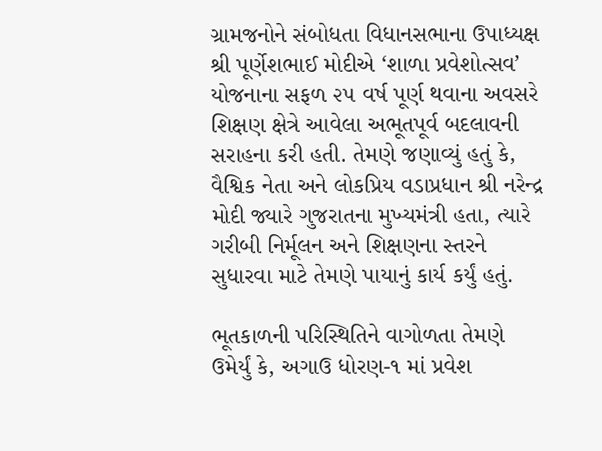ગ્રામજનોને સંબોધતા વિધાનસભાના ઉપાધ્યક્ષ શ્રી પૂર્ણેશભાઈ મોદીએ ‘શાળા પ્રવેશોત્સવ’ યોજનાના સફળ ૨૫ વર્ષ પૂર્ણ થવાના અવસરે શિક્ષણ ક્ષેત્રે આવેલા અભૂતપૂર્વ બદલાવની સરાહના કરી હતી. તેમણે જણાવ્યું હતું કે, વૈશ્વિક નેતા અને લોકપ્રિય વડાપ્રધાન શ્રી નરેન્દ્ર મોદી જ્યારે ગુજરાતના મુખ્યમંત્રી હતા, ત્યારે ગરીબી નિર્મૂલન અને શિક્ષણના સ્તરને સુધારવા માટે તેમણે પાયાનું કાર્ય કર્યું હતું.

ભૂતકાળની પરિસ્થિતિને વાગોળતા તેમણે ઉમેર્યું કે, અગાઉ ધોરણ-૧ માં પ્રવેશ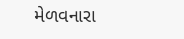મેળવનારા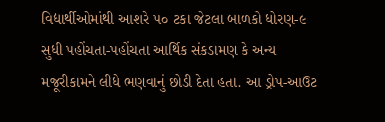વિદ્યાર્થીઓમાંથી આશરે ૫૦ ટકા જેટલા બાળકો ધોરણ-૯ સુધી પહોંચતા-પહોંચતા આર્થિક સંકડામણ કે અન્ય મજૂરીકામને લીધે ભણવાનું છોડી દેતા હતા. આ ડ્રોપ-આઉટ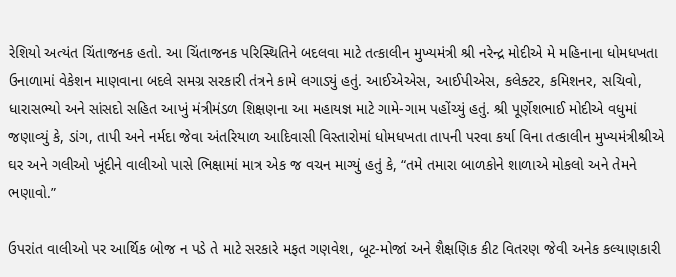રેશિયો અત્યંત ચિંતાજનક હતો. આ ચિંતાજનક પરિસ્થિતિને બદલવા માટે તત્કાલીન મુખ્યમંત્રી શ્રી નરેન્દ્ર મોદીએ મે મહિનાના ધોમધખતા ઉનાળામાં વેકેશન માણવાના બદલે સમગ્ર સરકારી તંત્રને કામે લગાડ્યું હતું. આઈએએસ, આઈપીએસ, કલેક્ટર, કમિશનર, સચિવો, ધારાસભ્યો અને સાંસદો સહિત આખું મંત્રીમંડળ શિક્ષણના આ મહાયજ્ઞ માટે ગામે-ગામ પહોંચ્યું હતું. શ્રી પૂર્ણેશભાઈ મોદીએ વધુમાં જણાવ્યું કે, ડાંગ, તાપી અને નર્મદા જેવા અંતરિયાળ આદિવાસી વિસ્તારોમાં ધોમધખતા તાપની પરવા કર્યા વિના તત્કાલીન મુખ્યમંત્રીશ્રીએ ઘર અને ગલીઓ ખૂંદીને વાલીઓ પાસે ભિક્ષામાં માત્ર એક જ વચન માગ્યું હતું કે, “તમે તમારા બાળકોને શાળાએ મોકલો અને તેમને ભણાવો.”

ઉપરાંત વાલીઓ પર આર્થિક બોજ ન પડે તે માટે સરકારે મફત ગણવેશ, બૂટ-મોજાં અને શૈક્ષણિક કીટ વિતરણ જેવી અનેક કલ્યાણકારી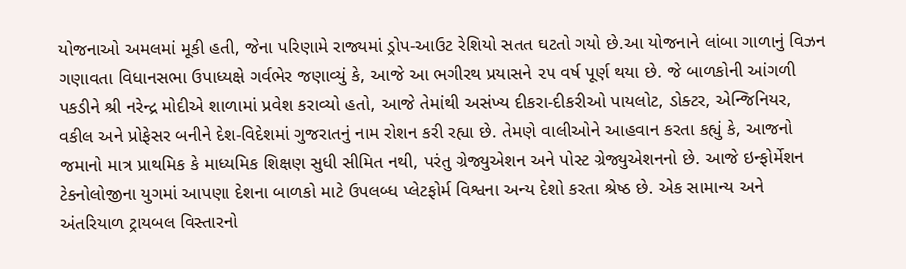યોજનાઓ અમલમાં મૂકી હતી, જેના પરિણામે રાજ્યમાં ડ્રોપ-આઉટ રેશિયો સતત ઘટતો ગયો છે.આ યોજનાને લાંબા ગાળાનું વિઝન ગણાવતા વિધાનસભા ઉપાધ્યક્ષે ગર્વભેર જણાવ્યું કે, આજે આ ભગીરથ પ્રયાસને ૨૫ વર્ષ પૂર્ણ થયા છે. જે બાળકોની આંગળી પકડીને શ્રી નરેન્દ્ર મોદીએ શાળામાં પ્રવેશ કરાવ્યો હતો, આજે તેમાંથી અસંખ્ય દીકરા-દીકરીઓ પાયલોટ, ડોક્ટર, એન્જિનિયર, વકીલ અને પ્રોફેસર બનીને દેશ-વિદેશમાં ગુજરાતનું નામ રોશન કરી રહ્યા છે. તેમણે વાલીઓને આહવાન કરતા કહ્યું કે, આજનો જમાનો માત્ર પ્રાથમિક કે માધ્યમિક શિક્ષણ સુધી સીમિત નથી, પરંતુ ગ્રેજ્યુએશન અને પોસ્ટ ગ્રેજ્યુએશનનો છે. આજે ઇન્ફોર્મેશન ટેકનોલોજીના યુગમાં આપણા દેશના બાળકો માટે ઉપલબ્ધ પ્લેટફોર્મ વિશ્વના અન્ય દેશો કરતા શ્રેષ્ઠ છે. એક સામાન્ય અને અંતરિયાળ ટ્રાયબલ વિસ્તારનો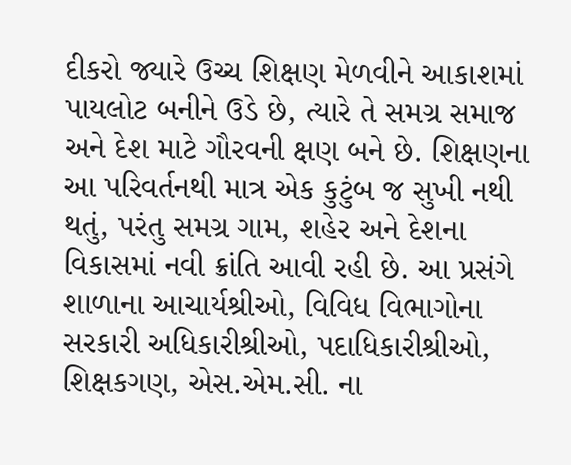દીકરો જ્યારે ઉચ્ચ શિક્ષણ મેળવીને આકાશમાં પાયલોટ બનીને ઉડે છે, ત્યારે તે સમગ્ર સમાજ અને દેશ માટે ગૌરવની ક્ષણ બને છે. શિક્ષણના આ પરિવર્તનથી માત્ર એક કુટુંબ જ સુખી નથી થતું, પરંતુ સમગ્ર ગામ, શહેર અને દેશના વિકાસમાં નવી ક્રાંતિ આવી રહી છે. આ પ્રસંગે શાળાના આચાર્યશ્રીઓ, વિવિધ વિભાગોના સરકારી અધિકારીશ્રીઓ, પદાધિકારીશ્રીઓ, શિક્ષકગણ, એસ.એમ.સી. ના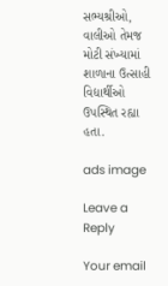સભ્યશ્રીઓ, વાલીઓ તેમજ મોટી સંખ્યામાં શાળાના ઉત્સાહી વિદ્યાર્થીઓ ઉપસ્થિત રહ્યા હતા.

ads image

Leave a Reply

Your email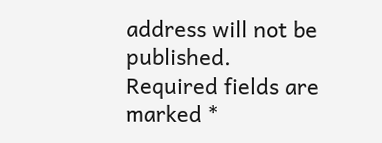address will not be published. Required fields are marked *